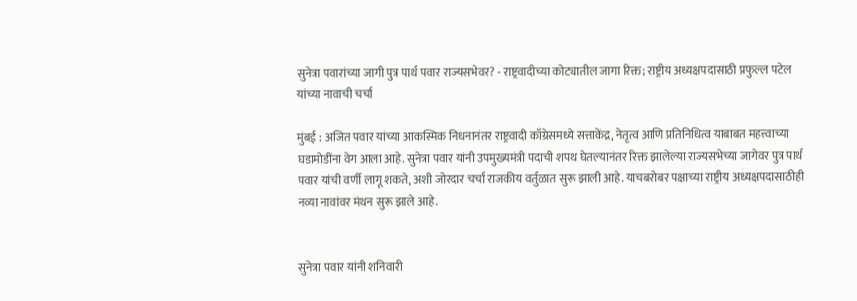सुनेत्रा पवारांच्या जागी पुत्र पार्थ पवार राज्यसभेवर? - राष्ट्रवादीच्या कोट्यातील जागा रिक्त; राष्ट्रीय अध्यक्षपदासाठी प्रफुल्ल पटेल यांच्या नावाची चर्चा

मुंबई : अजित पवार यांच्या आकस्मिक निधनानंतर राष्ट्रवादी काँग्रेसमध्ये सत्ताकेंद्र, नेतृत्व आणि प्रतिनिधित्व याबाबत महत्त्वाच्या घडामोडींना वेग आला आहे. सुनेत्रा पवार यांनी उपमुख्यमंत्री पदाची शपथ घेतल्यानंतर रिक्त झालेल्या राज्यसभेच्या जागेवर पुत्र पार्थ पवार यांची वर्णी लागू शकते, अशी जोरदार चर्चा राजकीय वर्तुळात सुरू झाली आहे. याचबरोबर पक्षाच्या राष्ट्रीय अध्यक्षपदासाठीही नव्या नावांवर मंथन सुरू झाले आहे.


सुनेत्रा पवार यांनी शनिवारी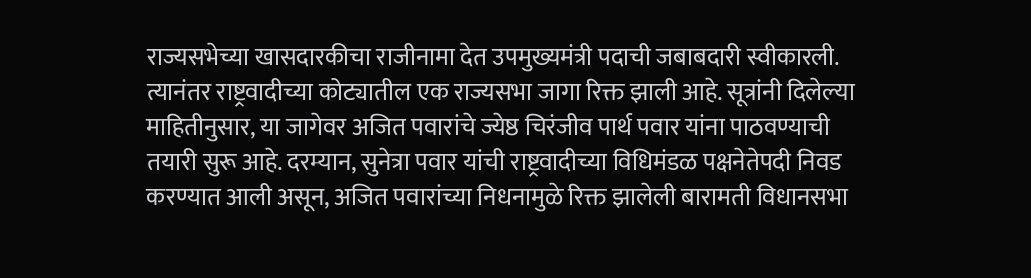राज्यसभेच्या खासदारकीचा राजीनामा देत उपमुख्यमंत्री पदाची जबाबदारी स्वीकारली. त्यानंतर राष्ट्रवादीच्या कोट्यातील एक राज्यसभा जागा रिक्त झाली आहे. सूत्रांनी दिलेल्या माहितीनुसार, या जागेवर अजित पवारांचे ज्येष्ठ चिरंजीव पार्थ पवार यांना पाठवण्याची तयारी सुरू आहे. दरम्यान, सुनेत्रा पवार यांची राष्ट्रवादीच्या विधिमंडळ पक्षनेतेपदी निवड करण्यात आली असून, अजित पवारांच्या निधनामुळे रिक्त झालेली बारामती विधानसभा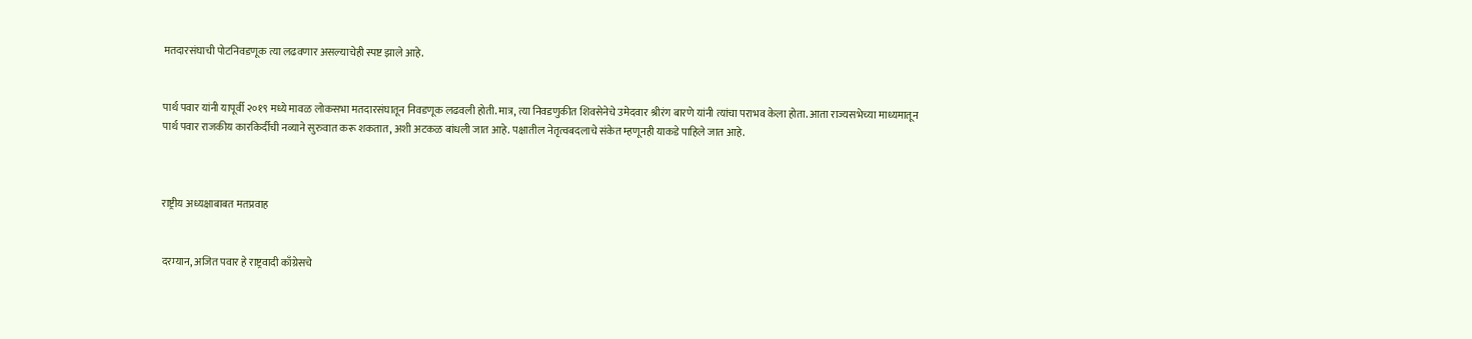मतदारसंघाची पोटनिवडणूक त्या लढवणार असल्याचेही स्पष्ट झाले आहे.


पार्थ पवार यांनी यापूर्वी २०१९ मध्ये मावळ लोकसभा मतदारसंघातून निवडणूक लढवली होती. मात्र, त्या निवडणुकीत शिवसेनेचे उमेदवार श्रीरंग बारणे यांनी त्यांचा पराभव केला होता. आता राज्यसभेच्या माध्यमातून पार्थ पवार राजकीय कारकिर्दीची नव्याने सुरुवात करू शकतात, अशी अटकळ बांधली जात आहे. पक्षातील नेतृत्वबदलाचे संकेत म्हणूनही याकडे पाहिले जात आहे.



राष्ट्रीय अध्यक्षाबाबत मतप्रवाह


दरम्यान, अजित पवार हे राष्ट्रवादी काँग्रेसचे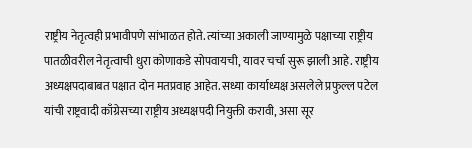राष्ट्रीय नेतृत्वही प्रभावीपणे सांभाळत होते. त्यांच्या अकाली जाण्यामुळे पक्षाच्या राष्ट्रीय पातळीवरील नेतृत्वाची धुरा कोणाकडे सोपवायची, यावर चर्चा सुरू झाली आहे. राष्ट्रीय अध्यक्षपदाबाबत पक्षात दोन मतप्रवाह आहेत. सध्या कार्याध्यक्ष असलेले प्रफुल्ल पटेल यांची राष्ट्रवादी काँग्रेसच्या राष्ट्रीय अध्यक्षपदी नियुक्ती करावी, असा सूर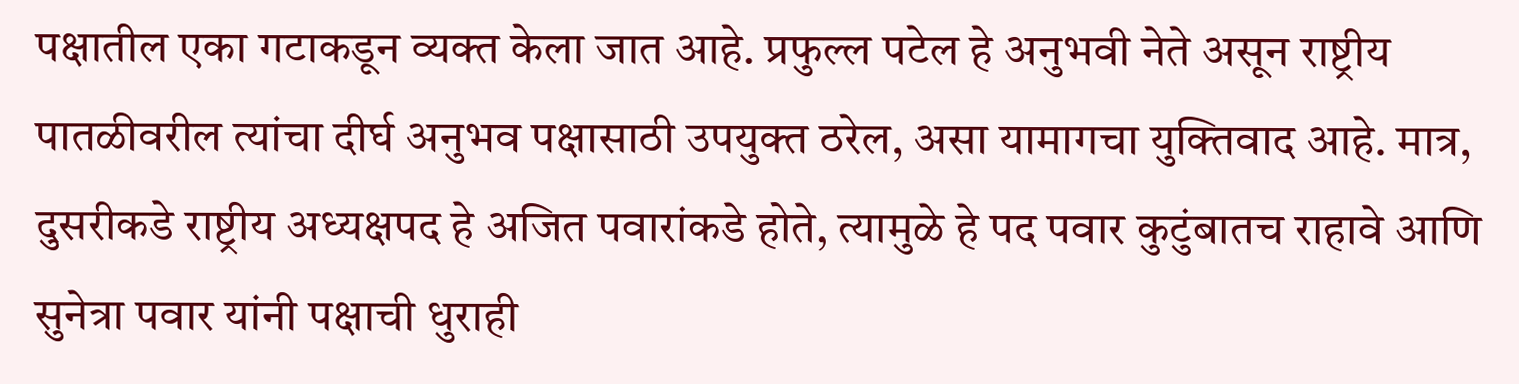पक्षातील एका गटाकडून व्यक्त केला जात आहे. प्रफुल्ल पटेल हे अनुभवी नेते असून राष्ट्रीय पातळीवरील त्यांचा दीर्घ अनुभव पक्षासाठी उपयुक्त ठरेल, असा यामागचा युक्तिवाद आहे. मात्र, दुसरीकडे राष्ट्रीय अध्यक्षपद हे अजित पवारांकडे होते, त्यामुळे हे पद पवार कुटुंबातच राहावे आणि सुनेत्रा पवार यांनी पक्षाची धुराही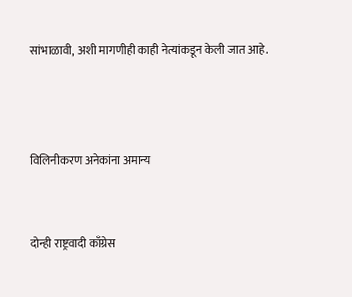सांभाळावी, अशी मागणीही काही नेत्यांकडून केली जात आहे.



विलिनीकरण अनेकांना अमान्य


दोन्ही राष्ट्रवादी काँग्रेस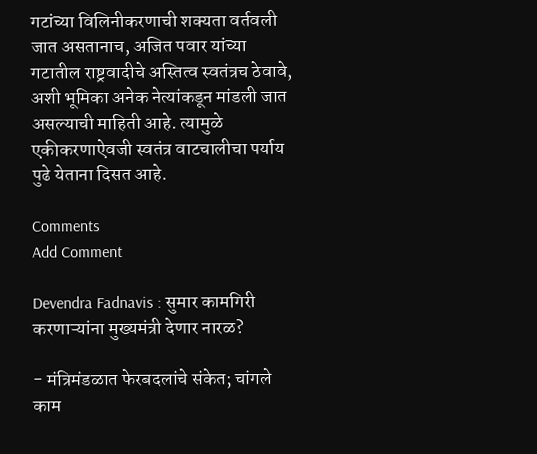गटांच्या विलिनीकरणाची शक्यता वर्तवली जात असतानाच, अजित पवार यांच्या गटातील राष्ट्रवादीचे अस्तित्व स्वतंत्रच ठेवावे, अशी भूमिका अनेक नेत्यांकडून मांडली जात असल्याची माहिती आहे. त्यामुळे एकीकरणाऐवजी स्वतंत्र वाटचालीचा पर्याय पुढे येताना दिसत आहे.

Comments
Add Comment

Devendra Fadnavis : सुमार कामगिरी करणाऱ्यांना मुख्यमंत्री देणार नारळ?

- मंत्रिमंडळात फेरबदलांचे संकेत; चांगले काम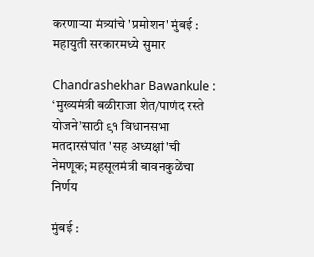करणाऱ्या मंत्र्यांचे 'प्रमोशन' मुंबई : महायुती सरकारमध्ये सुमार

Chandrashekhar Bawankule : ‘मुख्यमंत्री बळीराजा शेत/पाणंद रस्ते योजने’साठी ९१ विधानसभा मतदारसंघांत 'सह अध्यक्षां'ची नेमणूक; महसूलमंत्री बावनकुळेंचा निर्णय

मुंबई :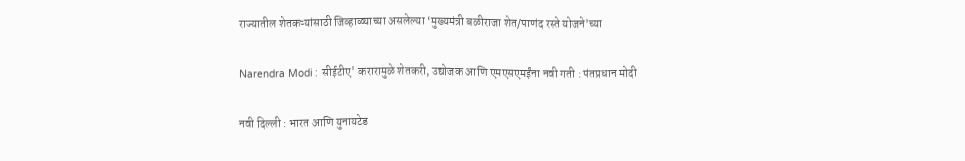राज्यातील शेतकऱ्यांसाठी जिव्हाळ्याच्या असलेल्या ‘मुख्यमंत्री बळीराजा शेत/पाणंद रस्ते योजने’च्या

Narendra Modi : सीईटीए' करारामुळे शेतकरी, उद्योजक आणि एमएसएमईंना नवी गती : पंतप्रधान मोदी

नवी दिल्ली : भारत आणि युनायटेड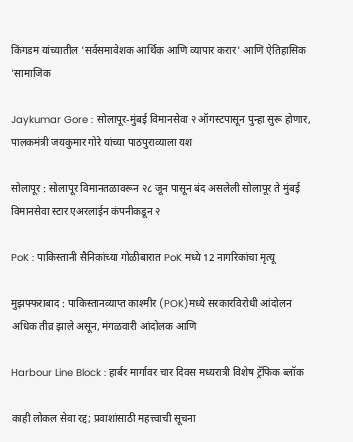किंगडम यांच्यातील 'सर्वसमावेशक आर्थिक आणि व्यापार करार' आणि ऐतिहासिक 'सामाजिक

Jaykumar Gore : सोलापूर-मुंबई विमानसेवा २ ऑगस्टपासून पुन्हा सुरू होणार, पालकमंत्री जयकुमार गोरे यांच्या पाठपुराव्याला यश

सोलापूर : सोलापूर विमानतळावरून २८ जून पासून बंद असलेली सोलापूर ते मुंबई विमानसेवा स्टार एअरलाईन कंपनीकडून २

PoK : पाकिस्तानी सैनिकांच्या गोळीबारात PoK मध्ये 12 नागरिकांचा मृत्यू

मुझफ्फराबाद : पाकिस्तानव्याप्त काश्मीर (POK)मध्ये सरकारविरोधी आंदोलन अधिक तीव्र झाले असून, मंगळवारी आंदोलक आणि

Harbour Line Block : हार्बर मार्गावर चार दिवस मध्यरात्री विशेष ट्रॅफिक ब्लॉक

काही लोकल सेवा रद्द; प्रवाशांसाठी महत्त्वाची सूचना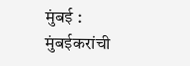मुंबई : मुंबईकरांची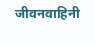जीवनवाहिनी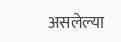असलेल्या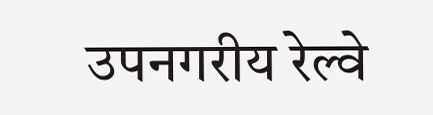उपनगरीय रेल्वे